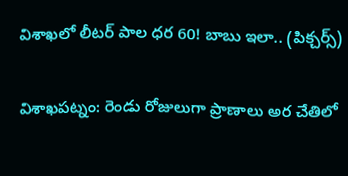విశాఖలో లీటర్ పాల ధర 60! బాబు ఇలా.. (పిక్చర్స్)

విశాఖపట్నం: రెండు రోజులుగా ప్రాణాలు అర చేతిలో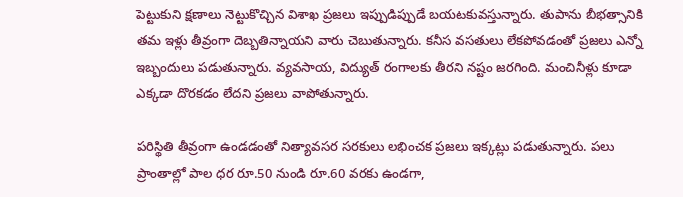పెట్టుకుని క్షణాలు నెట్టుకొచ్చిన విశాఖ ప్రజలు ఇప్పుడిప్పుడే బయటకువస్తున్నారు. తుపాను బీభత్సానికి తమ ఇళ్లు తీవ్రంగా దెబ్బతిన్నాయని వారు చెబుతున్నారు. కనీస వసతులు లేకపోవడంతో ప్రజలు ఎన్నో ఇబ్బందులు పడుతున్నారు. వ్యవసాయ, విద్యుత్‌ రంగాలకు తీరని నష్టం జరగింది. మంచినీళ్లు కూడా ఎక్కడా దొరకడం లేదని ప్రజలు వాపోతున్నారు.

పరిస్థితి తీవ్రంగా ఉండడంతో నిత్యావసర సరకులు లభించక ప్రజలు ఇక్కట్లు పడుతున్నారు. పలు ప్రాంతాల్లో పాల ధర రూ.50 నుండి రూ.60 వరకు ఉండగా,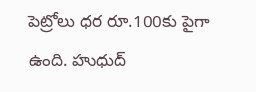పెట్రోలు ధర రూ.100కు పైగా ఉంది. హుధుద్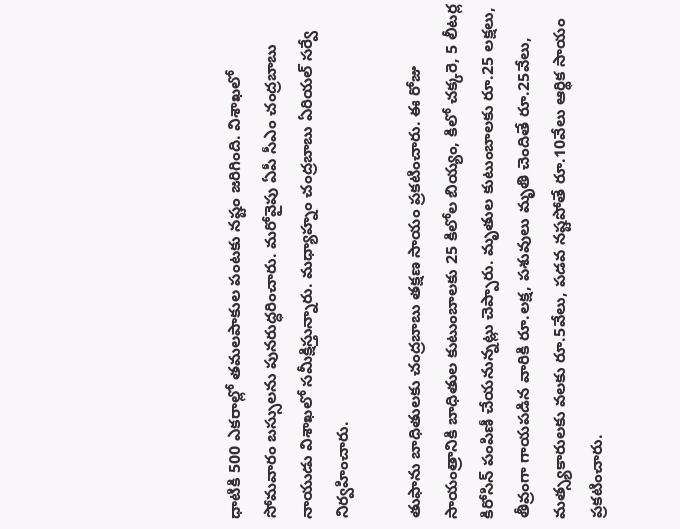ధాటికి 500 ఎకరాల్లో తమలపాకుల పంటకు నష్టం జరిగింది. విశాఖలో సోమవారం బస్సులను పునరుద్ధరించారు. మరోవైపు ఏపీ సీఎం చంద్రబాబు నాయుడు విశాఖలో సమీక్షిస్తున్నారు. మధ్యాహ్నం చంద్రబాబు ఏరియల్ సర్వే నిర్వహించారు.

తుఫాను బాధితులకు చంద్రబాబు తక్షణ సాయం ప్రకటించారు. ఈ రోజు సాయంత్రానికి బాధితుల కుటుంబాలకు 25 కిలోల బియ్యం, కిలో చక్కరె, 5 లీటర్ల కిరోసిన్ పంపిణీ చేయనున్నట్లు చెప్పారు. మృతుల కుటుంబాలకు రూ.25 లక్షలు, తీవ్రంగా గాయపడిన వారికి రూ.లక్ష, పశువులు మృతి చెందితే రూ.25వేలు, మత్స్యకారులకు వలకు రూ.5వేలు, పడవ నష్టపోతే రూ.10వేలు ఆర్థిక సాయం ప్రకటించారు.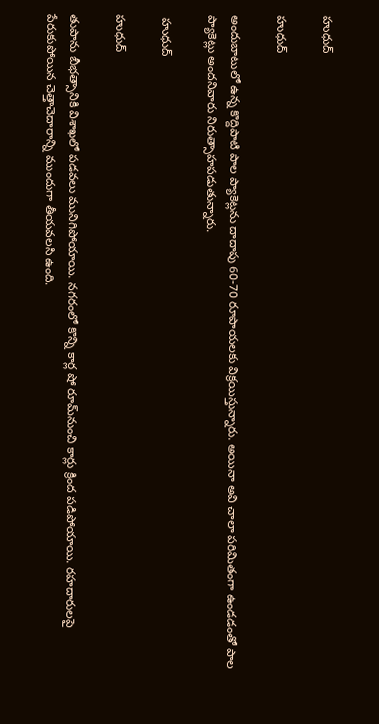హుధుద్

హుధుద్

అందుబాటులో ఉన్న కొద్దిపాటి పాల ప్యాకెట్లను దాదాపు 60-70 రూపాయలకు విక్రయిస్తున్నారు. అయినా అవి చాలా పరిమితంగా ఉండడంతో పాల ప్యాకెట్లు అందనివారు నిరుత్సాహపడుతున్నారు.

 హుధుద్

హుధుద్

తుపాను బీభత్సానికి విశాఖలో పడవలు మునిగిపోయాయి. నగరంలో కొన్ని కార్ల షో రూమ్‌నుంచి కార్లు క్రింద పడిపోయాయి. రహదారులపై పేరుకుపోయిన చెత్తాచెదారాన్ని ముందుగా తీయవలసి ఉంది.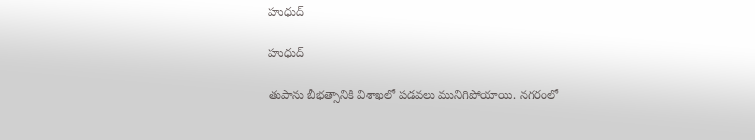హుధుద్

హుధుద్

తుపాను బీభత్సానికి విశాఖలో పడవలు మునిగిపోయాయి. నగరంలో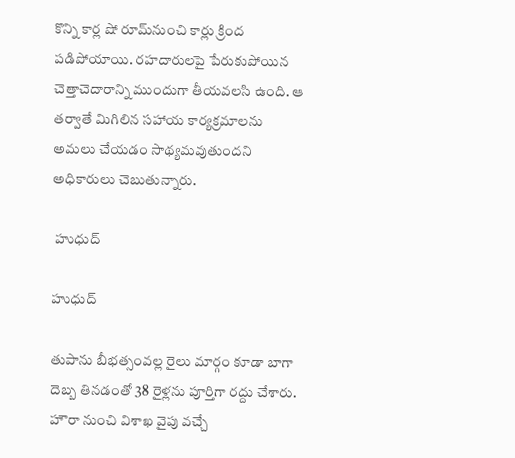కొన్ని కార్ల షో రూమ్‌నుంచి కార్లు క్రింద పడిపోయాయి. రహదారులపై పేరుకుపోయిన చెత్తాచెదారాన్ని ముందుగా తీయవలసి ఉంది. ఆ తర్వాతే మిగిలిన సహాయ కార్యక్రమాలను అమలు చేయడం సాథ్యమవుతుందని అధికారులు చెబుతున్నారు.

 హుధుద్

హుధుద్

తుపాను బీభత్సంవల్ల రైలు మార్గం కూడా బాగా దెబ్బ తినడంతో 38 రైళ్లను పూర్తిగా రద్దు చేశారు. హౌరా నుంచి విశాఖ వైపు వచ్చే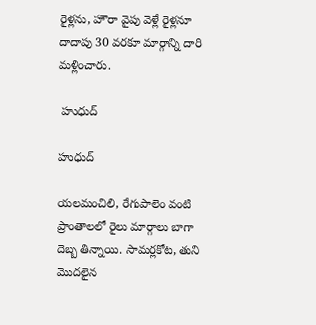రైళ్లను, హౌరా వైపు వెళ్లే రైళ్లనూ దాదాపు 30 వరకూ మార్గాన్ని దారి మళ్లించారు.

 హుధుద్

హుధుద్

యలమంచిలి, రేగుపాలెం వంటి ప్రాంతాలలో రైలు మార్గాలు బాగా దెబ్బ తిన్నాయి. సామర్లకోట, తుని మొదలైన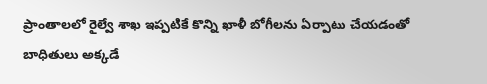ప్రాంతాలలో రైల్వే శాఖ ఇప్పటికే కొన్ని ఖాళీ బోగీలను ఏర్పాటు చేయడంతో బాధితులు అక్కడే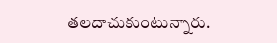తలదాచుకుంటున్నారు.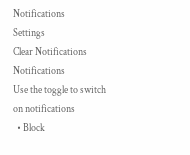Notifications
Settings
Clear Notifications
Notifications
Use the toggle to switch on notifications
  • Block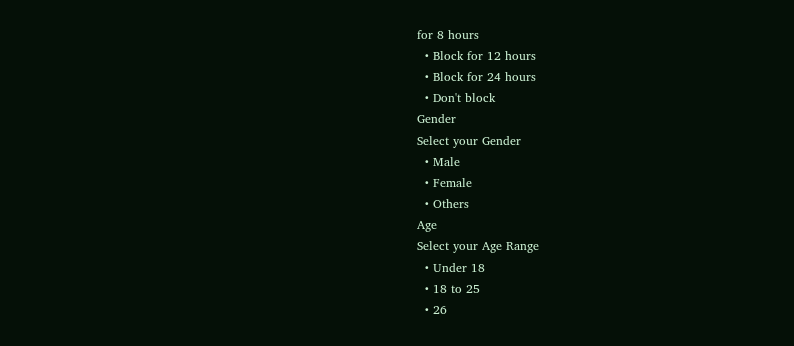for 8 hours
  • Block for 12 hours
  • Block for 24 hours
  • Don't block
Gender
Select your Gender
  • Male
  • Female
  • Others
Age
Select your Age Range
  • Under 18
  • 18 to 25
  • 26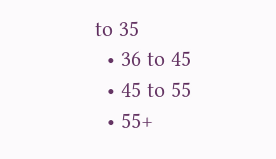to 35
  • 36 to 45
  • 45 to 55
  • 55+